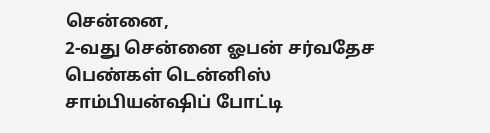சென்னை,
2-வது சென்னை ஓபன் சர்வதேச பெண்கள் டென்னிஸ் சாம்பியன்ஷிப் போட்டி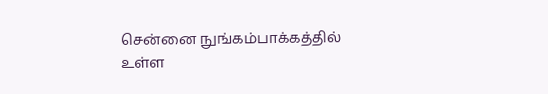சென்னை நுங்கம்பாக்கத்தில் உள்ள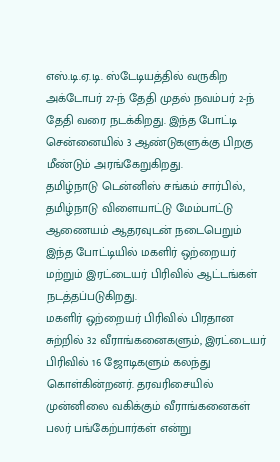எஸ்.டி.ஏ.டி. ஸ்டேடியத்தில் வருகிற அக்டோபர் 27-ந் தேதி முதல் நவம்பர் 2-ந் தேதி வரை நடக்கிறது. இந்த போட்டி சென்னையில் 3 ஆண்டுகளுக்கு பிறகு மீண்டும் அரங்கேறுகிறது.
தமிழ்நாடு டென்னிஸ் சங்கம் சார்பில், தமிழ்நாடு விளையாட்டு மேம்பாட்டு ஆணையம் ஆதரவுடன் நடைபெறும் இந்த போட்டியில் மகளிர் ஒற்றையர் மற்றும் இரட்டையர் பிரிவில் ஆட்டங்கள் நடத்தப்படுகிறது.
மகளிர் ஒற்றையர் பிரிவில் பிரதான சுற்றில் 32 வீராங்கனைகளும், இரட்டையர் பிரிவில் 16 ஜோடிகளும் கலந்து கொள்கின்றனர். தரவரிசையில் முன்னிலை வகிக்கும் வீராங்கனைகள் பலர் பங்கேற்பார்கள் என்று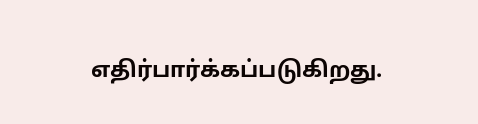எதிர்பார்க்கப்படுகிறது.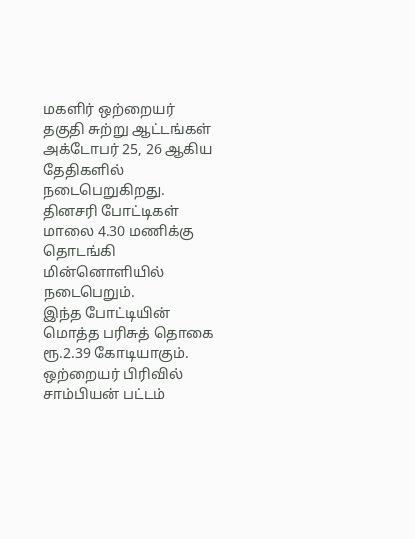மகளிர் ஒற்றையர் தகுதி சுற்று ஆட்டங்கள் அக்டோபர் 25, 26 ஆகிய தேதிகளில் நடைபெறுகிறது. தினசரி போட்டிகள் மாலை 4.30 மணிக்கு தொடங்கி மின்னொளியில் நடைபெறும்.
இந்த போட்டியின் மொத்த பரிசுத் தொகை ரூ.2.39 கோடியாகும். ஒற்றையர் பிரிவில் சாம்பியன் பட்டம்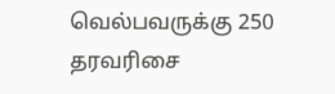வெல்பவருக்கு 250 தரவரிசை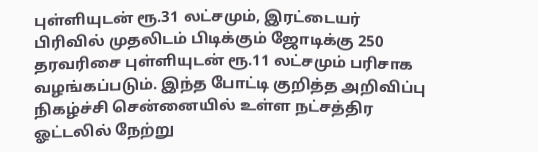புள்ளியுடன் ரூ.31 லட்சமும், இரட்டையர் பிரிவில் முதலிடம் பிடிக்கும் ஜோடிக்கு 250 தரவரிசை புள்ளியுடன் ரூ.11 லட்சமும் பரிசாக வழங்கப்படும். இந்த போட்டி குறித்த அறிவிப்பு நிகழ்ச்சி சென்னையில் உள்ள நட்சத்திர ஓட்டலில் நேற்று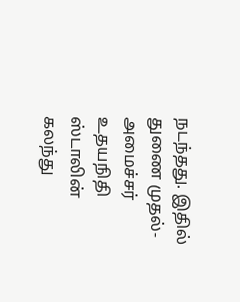நடந்தது. இதில் துணை முதல்-அமைச்சர் உதயநிதி ஸ்டாலின் கலந்து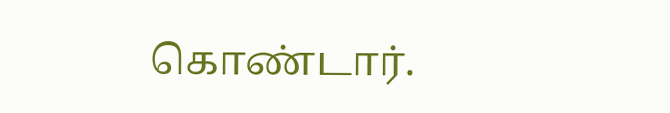கொண்டார்.